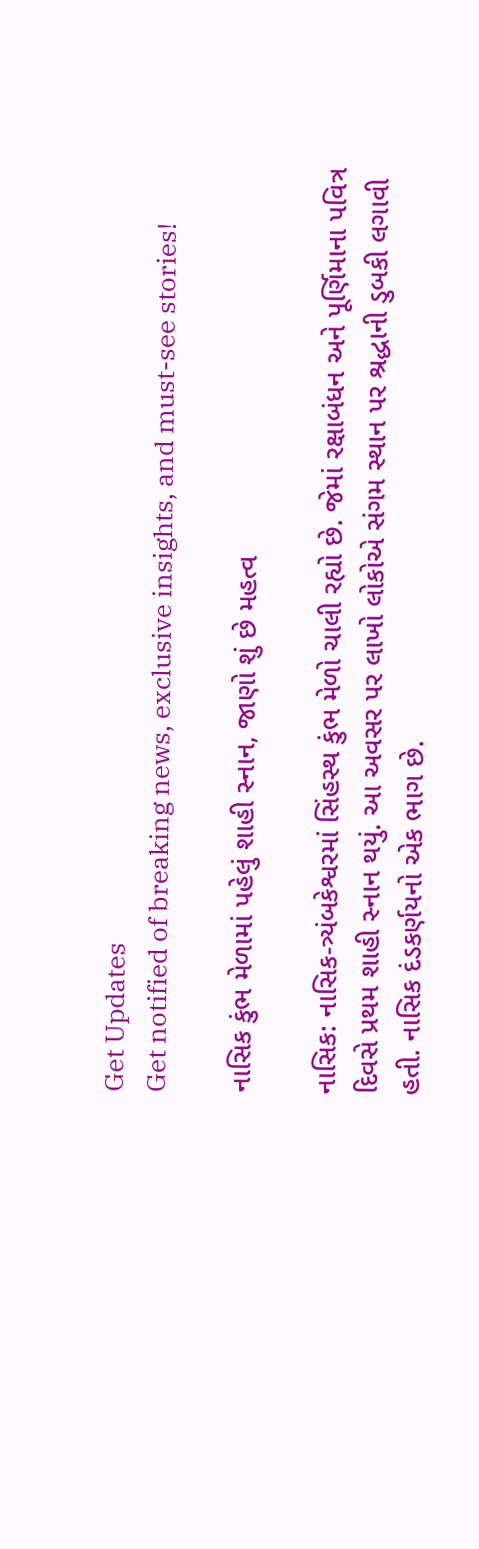Get Updates
Get notified of breaking news, exclusive insights, and must-see stories!

નાસિક કુંભ મેળામાં પહેલું શાહી સ્નાન, જાણો શું છે મહત્વ

નાસિક: નાસિક-ત્ર્યંબકેશ્વરમાં સિંહસ્થ કુંભ મેળો ચાલી રહ્યો છે. જેમાં રક્ષાબંધન અને પૂર્ણિમાના પવિત્ર દિવસે પ્રથમ શાહી સ્નાન થયું. આ અવસર પર લાખો લોકોએ સંગમ સ્થાન પર શ્રદ્ધાની ડુબકી લગાવી હતી. નાસિક દંડકર્ણયનો એક ભાગ છે.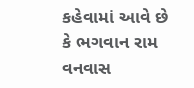કહેવામાં આવે છે કે ભગવાન રામ વનવાસ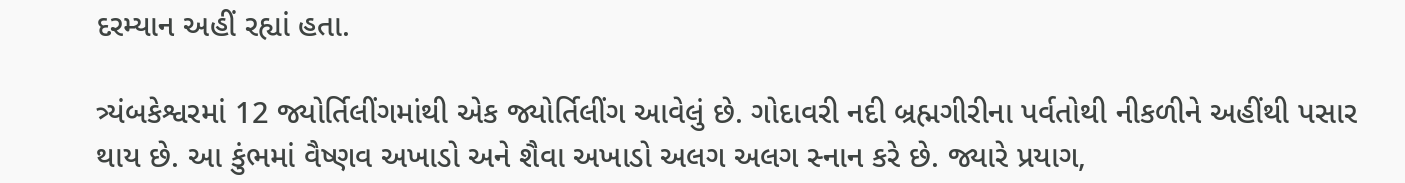દરમ્યાન અહીં રહ્યાં હતા.

ત્ર્યંબકેશ્વરમાં 12 જ્યોર્તિલીંગમાંથી એક જ્યોર્તિલીંગ આવેલું છે. ગોદાવરી નદી બ્રહ્મગીરીના પર્વતોથી નીકળીને અહીંથી પસાર થાય છે. આ કુંભમાં વૈષ્ણવ અખાડો અને શૈવા અખાડો અલગ અલગ સ્નાન કરે છે. જ્યારે પ્રયાગ,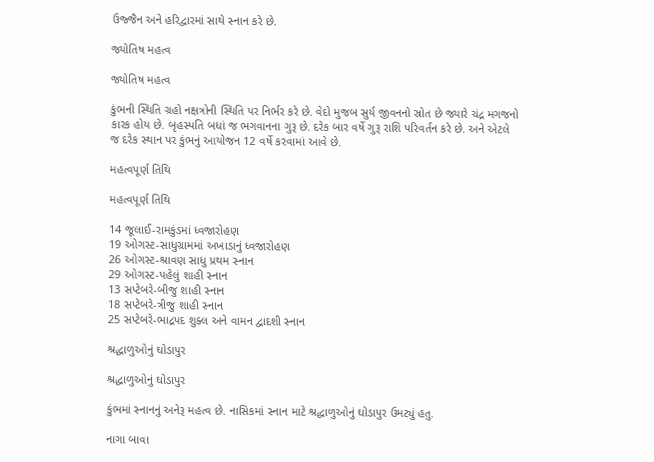ઉજ્જૈન અને હરિદ્વારમાં સાથે સ્નાન કરે છે.

જ્યોતિષ મહત્વ

જ્યોતિષ મહત્વ

કુંભની સ્થિતિ ગ્રહો નક્ષત્રોની સ્થિતિ પર નિર્ભર કરે છે. વેદો મુજબ સુર્ય જીવનનો સ્રોત છે જ્યારે ચંદ્ર મગજનો કારક હોય છે. બૃહસ્પતિ બધાં જ ભગવાનના ગુરૂ છે. દરેક બાર વર્ષે ગુરૂ રાશિ પરિવર્તન કરે છે. અને એટલે જ દરેક સ્થાન પર કુંભનું આયોજન 12 વર્ષે કરવામાં આવે છે.

મહત્વપૂર્ણ તિથિ

મહત્વપૂર્ણ તિથિ

14 જૂલાઈ-રામકુંડમાં ધ્વજારોહણ
19 ઓગસ્ટ-સાધુગ્રામમાં અખાડાનું ધ્વજારોહણ
26 ઓગસ્ટ-શ્રાવણ સાધુ પ્રથમ સ્નાન
29 ઓગસ્ટ-પહેલું શાહી સ્નાન
13 સપ્ટેબરે-બીજુ શાહી સ્નાન
18 સપ્ટેબરે-ત્રીજુ શાહી સ્નાન
25 સપ્ટેબરે-ભાદ્રપદ શુક્લ અને વામન દ્વાદશી સ્નાન

શ્રદ્ધાળુઓનું ઘોડાપુર

શ્રદ્ધાળુઓનું ઘોડાપુર

કુંભમાં સ્નાનનું અનેરૂ મહત્વ છે. નાસિકમાં સ્નાન માટે શ્રદ્ધાળુઓનું ઘોડાપુર ઉમટ્યું હતુ.

નાગા બાવા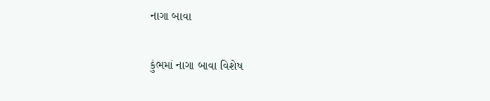નાગા બાવા

કુંભમાં નાગા બાવા વિશેષ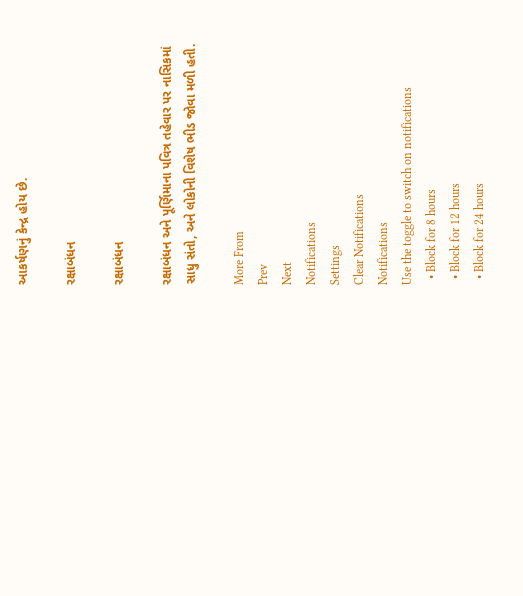આકર્ષણનું કેન્દ્ર હોય છે.

રક્ષાબંધન

રક્ષાબંધન

રક્ષાબંધન અને પૂર્ણિમાના પવિત્ર તહેવાર પર નાસિકમાં સાધુ સંતો, અને લોકોની વિશેષ ભીડ જોવા મળી હતી.

More From
Prev
Next
Notifications
Settings
Clear Notifications
Notifications
Use the toggle to switch on notifications
  • Block for 8 hours
  • Block for 12 hours
  • Block for 24 hours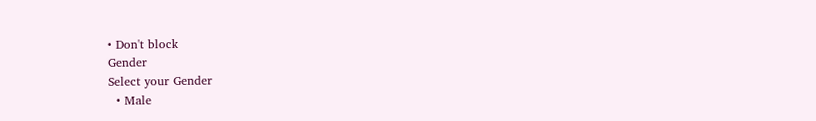• Don't block
Gender
Select your Gender
  • Male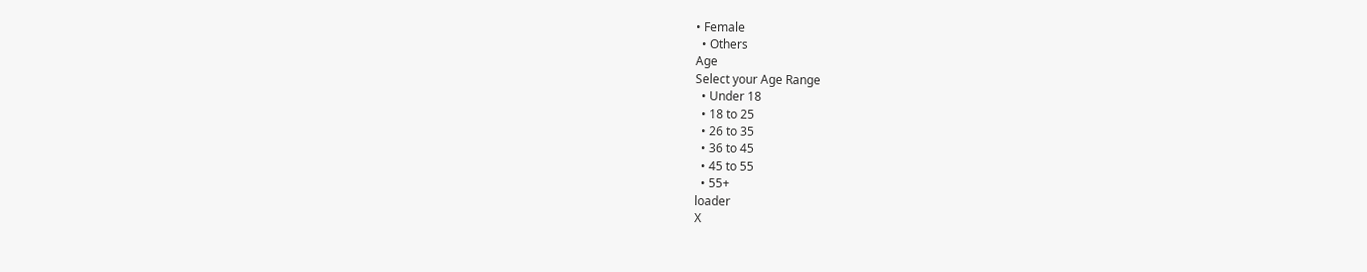• Female
  • Others
Age
Select your Age Range
  • Under 18
  • 18 to 25
  • 26 to 35
  • 36 to 45
  • 45 to 55
  • 55+
loader
X